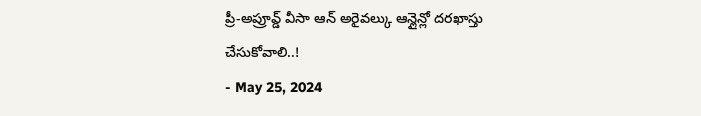ప్రీ-అప్రూవ్డ్ వీసా ఆన్ అరైవల్కు ఆన్లైన్లో దరఖాస్తు చేసుకోవాలి..!
- May 25, 2024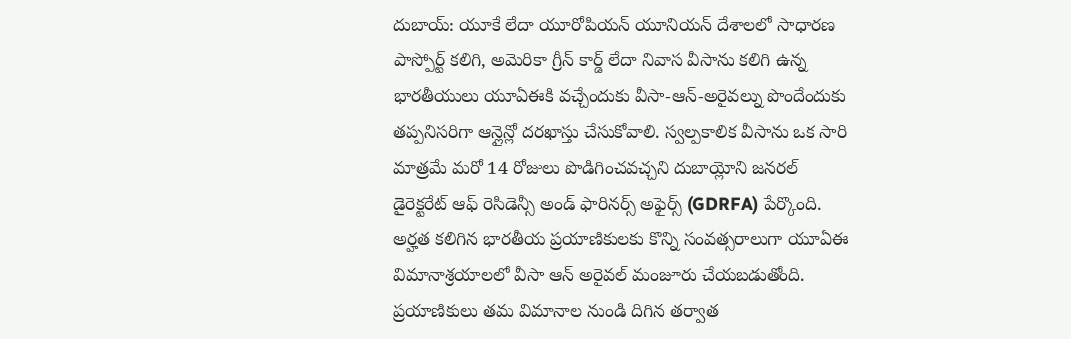దుబాయ్: యూకే లేదా యూరోపియన్ యూనియన్ దేశాలలో సాధారణ పాస్పోర్ట్ కలిగి, అమెరికా గ్రీన్ కార్డ్ లేదా నివాస వీసాను కలిగి ఉన్న భారతీయులు యూఏఈకి వచ్చేందుకు వీసా-ఆన్-అరైవల్ను పొందేందుకు తప్పనిసరిగా ఆన్లైన్లో దరఖాస్తు చేసుకోవాలి. స్వల్పకాలిక వీసాను ఒక సారి మాత్రమే మరో 14 రోజులు పొడిగించవచ్చని దుబాయ్లోని జనరల్ డైరెక్టరేట్ ఆఫ్ రెసిడెన్సీ అండ్ ఫారినర్స్ అఫైర్స్ (GDRFA) పేర్కొంది. అర్హత కలిగిన భారతీయ ప్రయాణికులకు కొన్ని సంవత్సరాలుగా యూఏఈ విమానాశ్రయాలలో వీసా ఆన్ అరైవల్ మంజూరు చేయబడుతోంది. ప్రయాణికులు తమ విమానాల నుండి దిగిన తర్వాత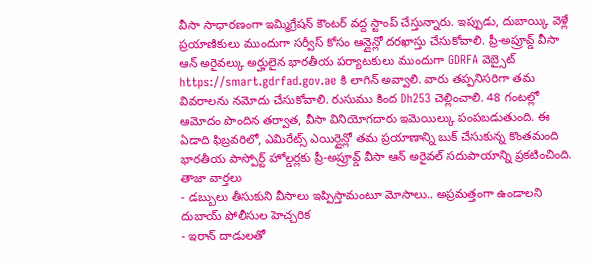వీసా సాధారణంగా ఇమ్మిగ్రేషన్ కౌంటర్ వద్ద స్టాంప్ చేస్తున్నారు. ఇప్పుడు, దుబాయ్కి వెళ్లే ప్రయాణికులు ముందుగా సర్వీస్ కోసం ఆన్లైన్లో దరఖాస్తు చేసుకోవాలి. ప్రీ-అప్రూవ్డ్ వీసా ఆన్ అరైవల్కు అర్హులైన భారతీయ పర్యాటకులు ముందుగా GDRFA వెబ్సైట్ https://smart.gdrfad.gov.ae కి లాగిన్ అవ్వాలి. వారు తప్పనిసరిగా తమ వివరాలను నమోదు చేసుకోవాలి. రుసుము కింద Dh253 చెల్లించాలి. 48 గంటల్లో ఆమోదం పొందిన తర్వాత, వీసా వినియోగదారు ఇమెయిల్కు పంపబడుతుంది. ఈ ఏడాది ఫిబ్రవరిలో, ఎమిరేట్స్ ఎయిర్లైన్లో తమ ప్రయాణాన్ని బుక్ చేసుకున్న కొంతమంది భారతీయ పాస్పోర్ట్ హోల్డర్లకు ప్రీ-అప్రూవ్డ్ వీసా ఆన్ అరైవల్ సదుపాయాన్ని ప్రకటించింది.
తాజా వార్తలు
- డబ్బులు తీసుకుని వీసాలు ఇప్పిస్తామంటూ మోసాలు.. అప్రమత్తంగా ఉండాలని దుబాయ్ పోలీసుల హెచ్చరిక
- ఇరాన్ దాడులతో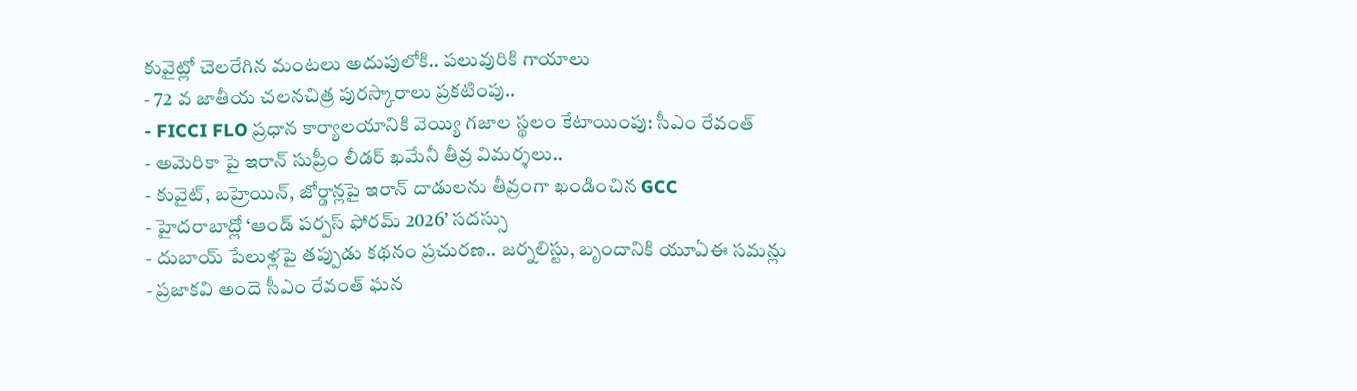కువైట్లో చెలరేగిన మంటలు అదుపులోకి.. పలువురికి గాయాలు
- 72 వ జాతీయ చలనచిత్ర పురస్కారాలు ప్రకటింపు..
- FICCI FLO ప్రధాన కార్యాలయానికి వెయ్యి గజాల స్థలం కేటాయింపు: సీఎం రేవంత్
- అమెరికా పై ఇరాన్ సుప్రీం లీడర్ ఖమేనీ తీవ్ర విమర్శలు..
- కువైట్, బహ్రెయిన్, జోర్డాన్లపై ఇరాన్ దాడులను తీవ్రంగా ఖండించిన GCC
- హైదరాబాద్లో ‘ఆండ్ పర్పస్ ఫోరమ్ 2026’ సదస్సు
- దుబాయ్ పేలుళ్లపై తప్పుడు కథనం ప్రచురణ.. జర్నలిస్టు, బృందానికి యూఏఈ సమన్లు
- ప్రజాకవి అందె సీఎం రేవంత్ ఘన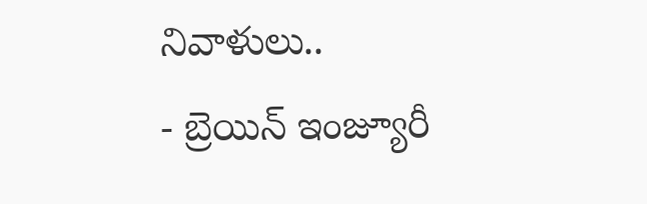నివాళులు..
- బ్రెయిన్ ఇంజ్యూరీ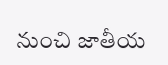నుంచి జాతీయ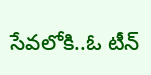సేవలోకి..ఓ టీన్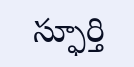స్ఫూర్తి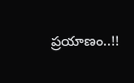ప్రయాణం..!!